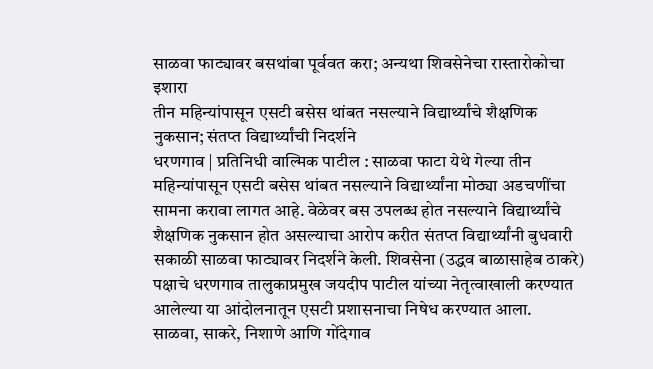साळवा फाट्यावर बसथांबा पूर्ववत करा; अन्यथा शिवसेनेचा रास्तारोकोचा इशारा
तीन महिन्यांपासून एसटी बसेस थांबत नसल्याने विद्यार्थ्यांचे शैक्षणिक नुकसान; संतप्त विद्यार्थ्यांची निदर्शने
धरणगाव | प्रतिनिधी वाल्मिक पाटील : साळवा फाटा येथे गेल्या तीन महिन्यांपासून एसटी बसेस थांबत नसल्याने विद्यार्थ्यांना मोठ्या अडचणींचा सामना करावा लागत आहे. वेळेवर बस उपलब्ध होत नसल्याने विद्यार्थ्यांचे शैक्षणिक नुकसान होत असल्याचा आरोप करीत संतप्त विद्यार्थ्यांनी बुधवारी सकाळी साळवा फाट्यावर निदर्शने केली. शिवसेना (उद्धव बाळासाहेब ठाकरे) पक्षाचे धरणगाव तालुकाप्रमुख जयदीप पाटील यांच्या नेतृत्वाखाली करण्यात आलेल्या या आंदोलनातून एसटी प्रशासनाचा निषेध करण्यात आला.
साळवा, साकरे, निशाणे आणि गोंदेगाव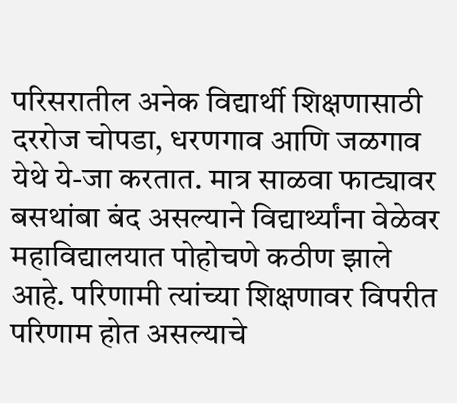परिसरातील अनेक विद्यार्थी शिक्षणासाठी दररोज चोपडा, धरणगाव आणि जळगाव येथे ये-जा करतात. मात्र साळवा फाट्यावर बसथांबा बंद असल्याने विद्यार्थ्यांना वेळेवर महाविद्यालयात पोहोचणे कठीण झाले आहे. परिणामी त्यांच्या शिक्षणावर विपरीत परिणाम होत असल्याचे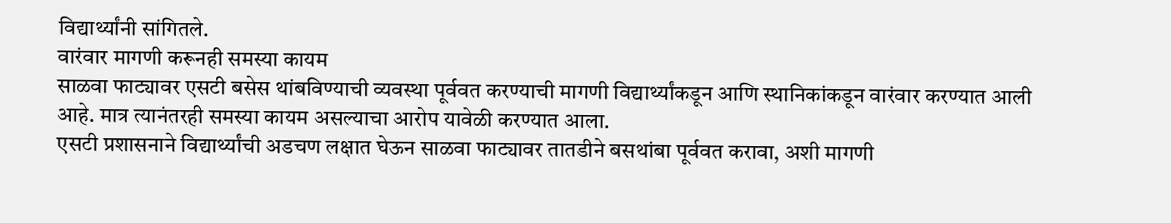विद्यार्थ्यांनी सांगितले.
वारंवार मागणी करूनही समस्या कायम
साळवा फाट्यावर एसटी बसेस थांबविण्याची व्यवस्था पूर्ववत करण्याची मागणी विद्यार्थ्यांकडून आणि स्थानिकांकडून वारंवार करण्यात आली आहे. मात्र त्यानंतरही समस्या कायम असल्याचा आरोप यावेळी करण्यात आला.
एसटी प्रशासनाने विद्यार्थ्यांची अडचण लक्षात घेऊन साळवा फाट्यावर तातडीने बसथांबा पूर्ववत करावा, अशी मागणी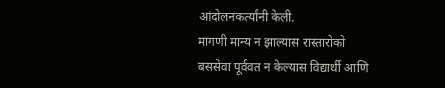आंदोलनकर्त्यांनी केली.
मागणी मान्य न झाल्यास रास्तारोको
बससेवा पूर्ववत न केल्यास विद्यार्थी आणि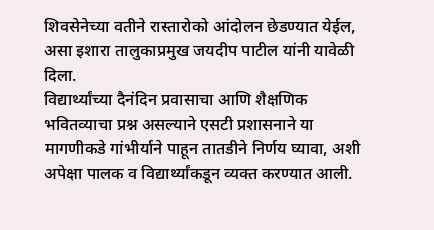शिवसेनेच्या वतीने रास्तारोको आंदोलन छेडण्यात येईल, असा इशारा तालुकाप्रमुख जयदीप पाटील यांनी यावेळी दिला.
विद्यार्थ्यांच्या दैनंदिन प्रवासाचा आणि शैक्षणिक भवितव्याचा प्रश्न असल्याने एसटी प्रशासनाने या मागणीकडे गांभीर्याने पाहून तातडीने निर्णय घ्यावा, अशी अपेक्षा पालक व विद्यार्थ्यांकडून व्यक्त करण्यात आली.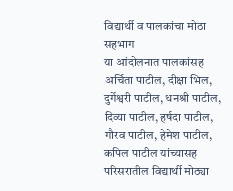विद्यार्थी व पालकांचा मोठा सहभाग
या आंदोलनात पालकांसह अर्चिता पाटील, दीक्षा भिल, दुर्गेश्वरी पाटील, धनश्री पाटील, दिव्या पाटील, हर्षदा पाटील, गौरव पाटील, हेमेश पाटील, कपिल पाटील यांच्यासह परिसरातील विद्यार्थी मोठ्या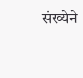संख्येने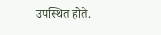उपस्थित होते.